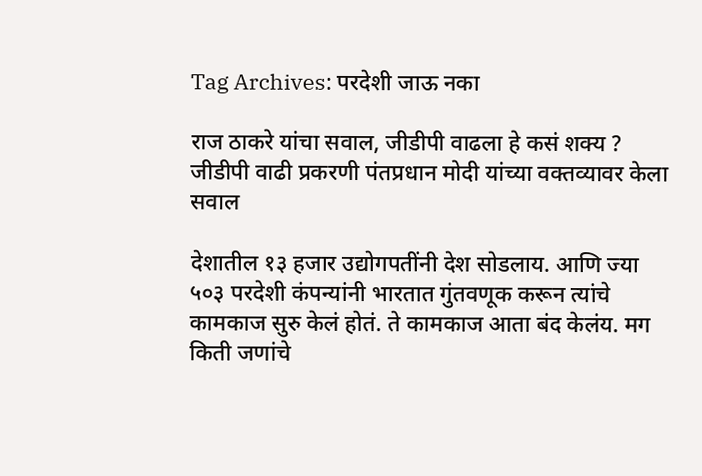Tag Archives: परदेशी जाऊ नका

राज ठाकरे यांचा सवाल, जीडीपी वाढला हे कसं शक्य ? जीडीपी वाढी प्रकरणी पंतप्रधान मोदी यांच्या वक्तव्यावर केला सवाल

देशातील १३ हजार उद्योगपतींनी देश सोडलाय. आणि ज्या ५०३ परदेशी कंपन्यांनी भारतात गुंतवणूक करून त्यांचे कामकाज सुरु केलं होतं. ते कामकाज आता बंद केलंय. मग किती जणांचे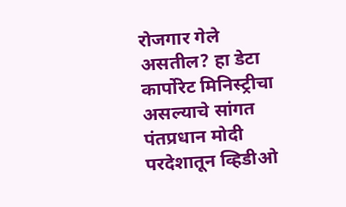रोजगार गेले असतील? हा डेटा कार्पोरेट मिनिस्ट्रीचा असल्याचे सांगत पंतप्रधान मोदी परदेशातून व्हिडीओ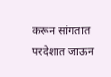करून सांगतात परदेशात जाऊन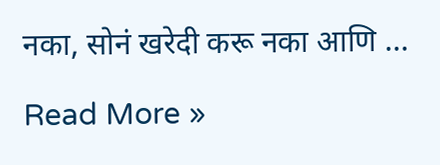नका, सोनं खरेदी करू नका आणि …

Read More »